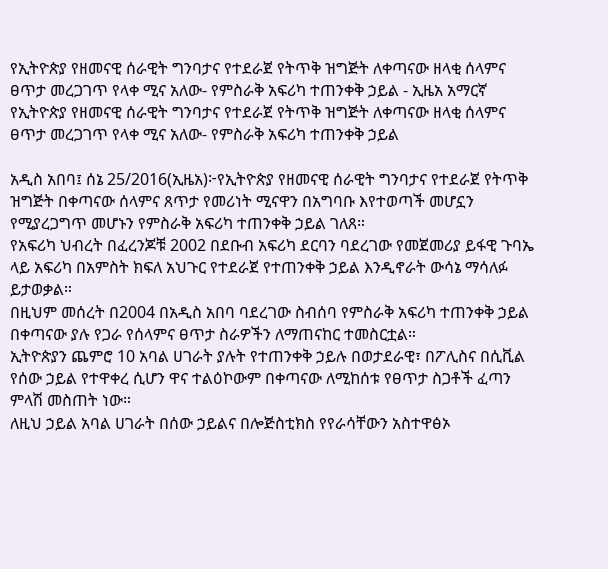የኢትዮጵያ የዘመናዊ ሰራዊት ግንባታና የተደራጀ የትጥቅ ዝግጅት ለቀጣናው ዘላቂ ሰላምና ፀጥታ መረጋገጥ የላቀ ሚና አለው- የምስራቅ አፍሪካ ተጠንቀቅ ኃይል - ኢዜአ አማርኛ
የኢትዮጵያ የዘመናዊ ሰራዊት ግንባታና የተደራጀ የትጥቅ ዝግጅት ለቀጣናው ዘላቂ ሰላምና ፀጥታ መረጋገጥ የላቀ ሚና አለው- የምስራቅ አፍሪካ ተጠንቀቅ ኃይል

አዲስ አበባ፤ ሰኔ 25/2016(ኢዜአ)፦የኢትዮጵያ የዘመናዊ ሰራዊት ግንባታና የተደራጀ የትጥቅ ዝግጅት በቀጣናው ሰላምና ጸጥታ የመሪነት ሚናዋን በአግባቡ እየተወጣች መሆኗን የሚያረጋግጥ መሆኑን የምስራቅ አፍሪካ ተጠንቀቅ ኃይል ገለጸ።
የአፍሪካ ህብረት በፈረንጆቹ 2002 በደቡብ አፍሪካ ደርባን ባደረገው የመጀመሪያ ይፋዊ ጉባኤ ላይ አፍሪካ በአምስት ክፍለ አህጉር የተደራጀ የተጠንቀቅ ኃይል እንዲኖራት ውሳኔ ማሳለፉ ይታወቃል።
በዚህም መሰረት በ2004 በአዲስ አበባ ባደረገው ስብሰባ የምስራቅ አፍሪካ ተጠንቀቅ ኃይል በቀጣናው ያሉ የጋራ የሰላምና ፀጥታ ስራዎችን ለማጠናከር ተመስርቷል።
ኢትዮጵያን ጨምሮ 10 አባል ሀገራት ያሉት የተጠንቀቅ ኃይሉ በወታደራዊ፣ በፖሊስና በሲቪል የሰው ኃይል የተዋቀረ ሲሆን ዋና ተልዕኮውም በቀጣናው ለሚከሰቱ የፀጥታ ስጋቶች ፈጣን ምላሽ መስጠት ነው።
ለዚህ ኃይል አባል ሀገራት በሰው ኃይልና በሎጅስቲክስ የየራሳቸውን አስተዋፅኦ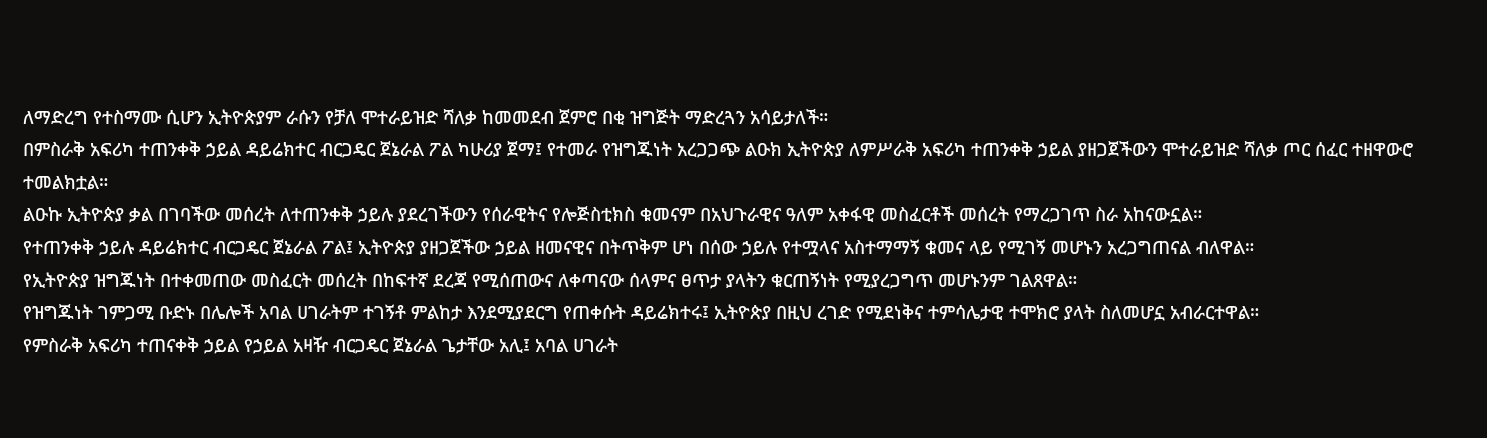ለማድረግ የተስማሙ ሲሆን ኢትዮጵያም ራሱን የቻለ ሞተራይዝድ ሻለቃ ከመመደብ ጀምሮ በቂ ዝግጅት ማድረጓን አሳይታለች።
በምስራቅ አፍሪካ ተጠንቀቅ ኃይል ዳይሬክተር ብርጋዴር ጀኔራል ፖል ካሁሪያ ጀማ፤ የተመራ የዝግጁነት አረጋጋጭ ልዑክ ኢትዮጵያ ለምሥራቅ አፍሪካ ተጠንቀቅ ኃይል ያዘጋጀችውን ሞተራይዝድ ሻለቃ ጦር ሰፈር ተዘዋውሮ ተመልክቷል።
ልዑኩ ኢትዮጵያ ቃል በገባችው መሰረት ለተጠንቀቅ ኃይሉ ያደረገችውን የሰራዊትና የሎጅስቲክስ ቁመናም በአህጉራዊና ዓለም አቀፋዊ መስፈርቶች መሰረት የማረጋገጥ ስራ አከናውኗል።
የተጠንቀቅ ኃይሉ ዳይሬክተር ብርጋዴር ጀኔራል ፖል፤ ኢትዮጵያ ያዘጋጀችው ኃይል ዘመናዊና በትጥቅም ሆነ በሰው ኃይሉ የተሟላና አስተማማኝ ቁመና ላይ የሚገኝ መሆኑን አረጋግጠናል ብለዋል።
የኢትዮጵያ ዝግጁነት በተቀመጠው መስፈርት መሰረት በከፍተኛ ደረጃ የሚሰጠውና ለቀጣናው ሰላምና ፀጥታ ያላትን ቁርጠኝነት የሚያረጋግጥ መሆኑንም ገልጸዋል።
የዝግጁነት ገምጋሚ ቡድኑ በሌሎች አባል ሀገራትም ተገኝቶ ምልከታ እንደሚያደርግ የጠቀሱት ዳይሬክተሩ፤ ኢትዮጵያ በዚህ ረገድ የሚደነቅና ተምሳሌታዊ ተሞክሮ ያላት ስለመሆኗ አብራርተዋል።
የምስራቅ አፍሪካ ተጠናቀቅ ኃይል የኃይል አዛዥ ብርጋዴር ጀኔራል ጌታቸው አሊ፤ አባል ሀገራት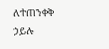ለተጠንቀቅ ኃይሉ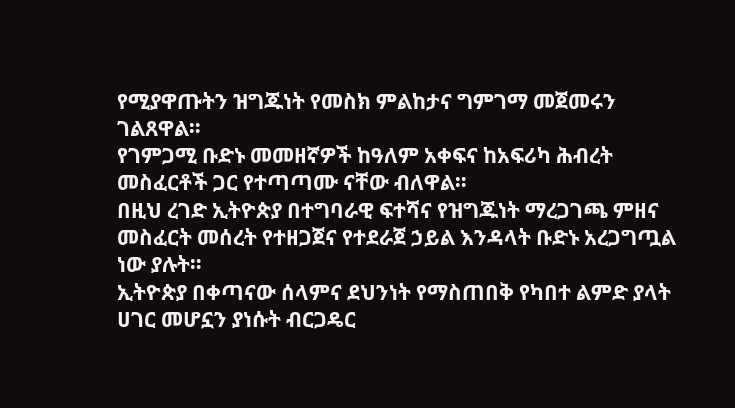የሚያዋጡትን ዝግጁነት የመስክ ምልከታና ግምገማ መጀመሩን ገልጸዋል።
የገምጋሚ ቡድኑ መመዘኛዎች ከዓለም አቀፍና ከአፍሪካ ሕብረት መስፈርቶች ጋር የተጣጣሙ ናቸው ብለዋል።
በዚህ ረገድ ኢትዮጵያ በተግባራዊ ፍተሻና የዝግጁነት ማረጋገጫ ምዘና መስፈርት መሰረት የተዘጋጀና የተደራጀ ኃይል እንዳላት ቡድኑ አረጋግጧል ነው ያሉት።
ኢትዮጵያ በቀጣናው ሰላምና ደህንነት የማስጠበቅ የካበተ ልምድ ያላት ሀገር መሆኗን ያነሱት ብርጋዴር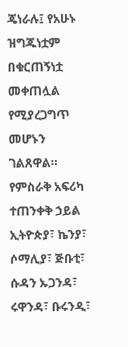ጄነራሉ፤ የአሁኑ ዝግጁነቷም በቁርጠኝነቷ መቀጠሏል የሚያረጋግጥ መሆኑን ገልጸዋል።
የምስራቅ አፍሪካ ተጠንቀቅ ኃይል ኢትዮጵያ፣ ኬንያ፣ ሶማሊያ፣ ጅቡቲ፣ ሱዳን ኡጋንዳ፣ ሩዋንዳ፣ ቡሩንዲ፣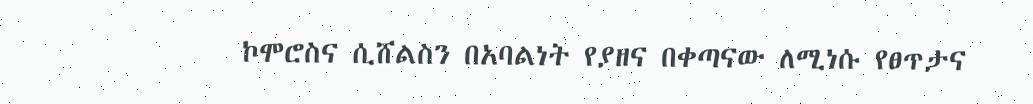ኮሞሮስና ሲሸልስን በአባልነት የያዘና በቀጣናው ለሚነሱ የፀጥታና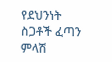የደህንነት ስጋቶች ፈጣን ምላሽ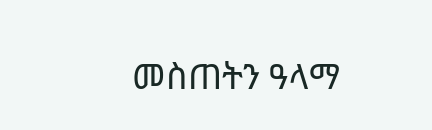መስጠትን ዓላማ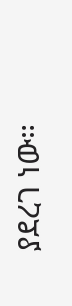ያደረገ ነው።